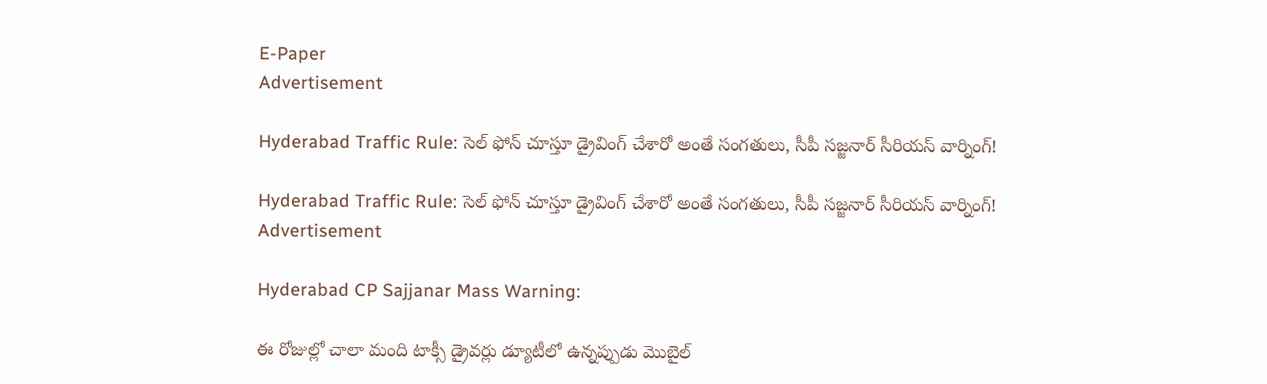E-Paper
Advertisement

Hyderabad Traffic Rule: సెల్ ఫోన్ చూస్తూ డ్రైవింగ్ చేశారో అంతే సంగతులు, సీపీ సజ్జనార్ సీరియస్ వార్నింగ్!

Hyderabad Traffic Rule: సెల్ ఫోన్ చూస్తూ డ్రైవింగ్ చేశారో అంతే సంగతులు, సీపీ సజ్జనార్ సీరియస్ వార్నింగ్!
Advertisement

Hyderabad CP Sajjanar Mass Warning:

ఈ రోజుల్లో చాలా మంది టాక్సీ డ్రైవర్లు డ్యూటీలో ఉన్నప్పుడు మొబైల్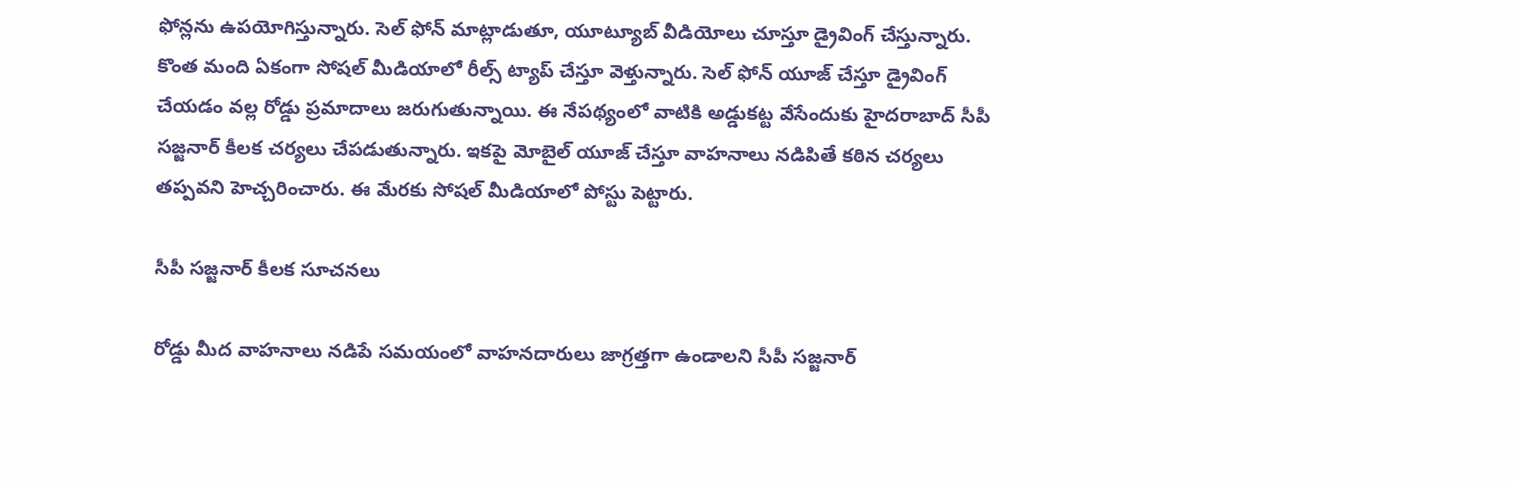ఫోన్లను ఉపయోగిస్తున్నారు. సెల్ ఫోన్ మాట్లాడుతూ, యూట్యూబ్ వీడియోలు చూస్తూ డ్రైవింగ్ చేస్తున్నారు. కొంత మంది ఏకంగా సోషల్ మీడియాలో రీల్స్ ట్యాప్ చేస్తూ వెళ్తున్నారు. సెల్ ఫోన్ యూజ్ చేస్తూ డ్రైవింగ్ చేయడం వల్ల రోడ్డు ప్రమాదాలు జరుగుతున్నాయి. ఈ నేపథ్యంలో వాటికి అడ్డుకట్ట వేసేందుకు హైదరాబాద్ సీపీ సజ్జనార్ కీలక చర్యలు చేపడుతున్నారు. ఇకపై మోబైల్ యూజ్ చేస్తూ వాహనాలు నడిపితే కఠిన చర్యలు తప్పవని హెచ్చరించారు. ఈ మేరకు సోషల్ మీడియాలో పోస్టు పెట్టారు.

సీపీ సజ్జనార్ కీలక సూచనలు

రోడ్డు మీద వాహనాలు నడిపే సమయంలో వాహనదారులు జాగ్రత్తగా ఉండాలని సీపీ సజ్జనార్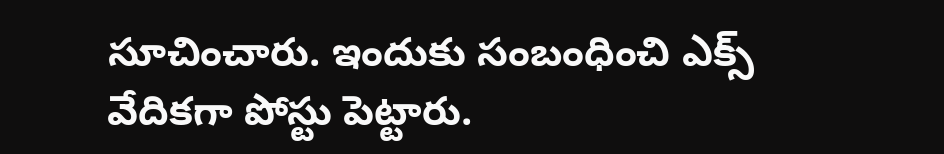సూచించారు. ఇందుకు సంబంధించి ఎక్స్ వేదికగా పోస్టు పెట్టారు.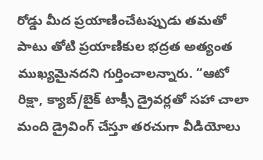రోడ్డు మీద ప్రయాణించేటప్పుడు తమతో పాటు తోటి ప్రయాణికుల భద్రత అత్యంత ముఖ్యమైనదని గుర్తించాలన్నారు. “ఆటో రిక్షా, క్యాబ్/బైక్ టాక్సీ డ్రైవర్లతో సహా చాలా మంది డ్రైవింగ్ చేస్తూ తరచుగా వీడియోలు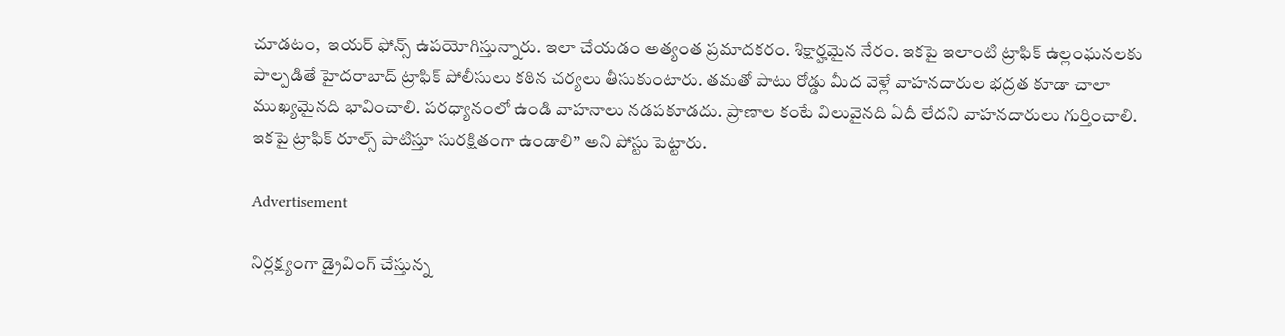చూడటం,  ఇయర్‌ ఫోన్స్ ఉపయోగిస్తున్నారు. ఇలా చేయడం అత్యంత ప్రమాదకరం. శిక్షార్హమైన నేరం. ఇకపై ఇలాంటి ట్రాఫిక్ ఉల్లంఘనలకు పాల్పడితే హైదరాబాద్ ట్రాఫిక్ పోలీసులు కఠిన చర్యలు తీసుకుంటారు. తమతో పాటు రోడ్డు మీద వెళ్లే వాహనదారుల భద్రత కూడా చాలా ముఖ్యమైనది భావించాలి. పరధ్యానంలో ఉండి వాహనాలు నడపకూడదు. ప్రాణాల కంటే విలువైనది ఏదీ లేదని వాహనదారులు గుర్తించాలి. ఇకపై ట్రాఫిక్ రూల్స్ పాటిస్తూ సురక్షితంగా ఉండాలి” అని పోస్టు పెట్టారు.

Advertisement

నిర్లక్ష్యంగా డ్రైవింగ్ చేస్తున్న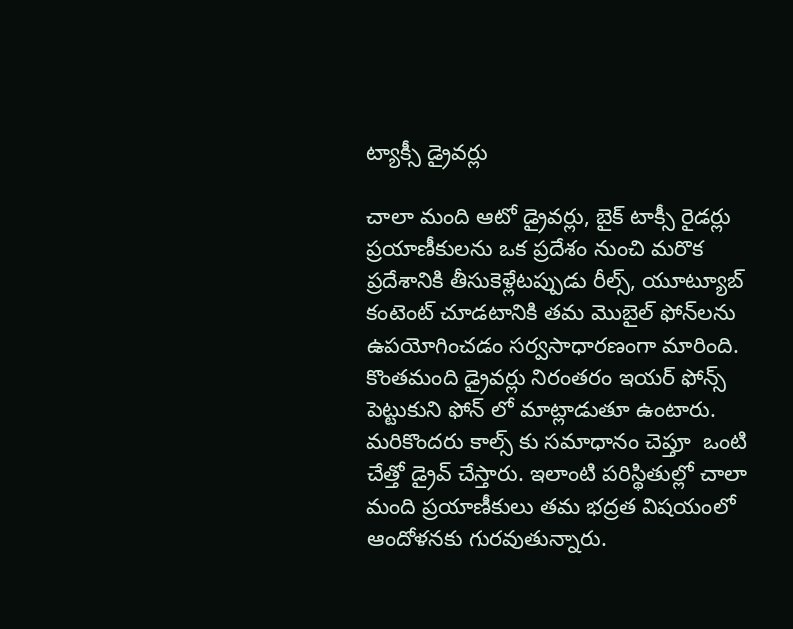ట్యాక్సీ డ్రైవర్లు

చాలా మంది ఆటో డ్రైవర్లు, బైక్ టాక్సీ రైడర్లు ప్రయాణీకులను ఒక ప్రదేశం నుంచి మరొక ప్రదేశానికి తీసుకెళ్లేటప్పుడు రీల్స్, యూట్యూబ్ కంటెంట్ చూడటానికి తమ మొబైల్ ఫోన్‌లను ఉపయోగించడం సర్వసాధారణంగా మారింది. కొంతమంది డ్రైవర్లు నిరంతరం ఇయర్‌ ఫోన్స్ పెట్టుకుని ఫోన్‌ లో మాట్లాడుతూ ఉంటారు. మరికొందరు కాల్స్ కు సమాధానం చెప్తూ  ఒంటి చేత్తో డ్రైవ్ చేస్తారు. ఇలాంటి పరిస్థితుల్లో చాలా మంది ప్రయాణీకులు తమ భద్రత విషయంలో ఆందోళనకు గురవుతున్నారు.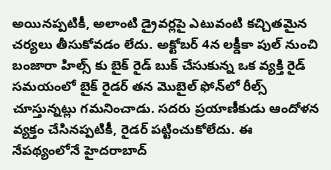అయినప్పటికీ, అలాంటి డ్రైవర్లపై ఎటువంటి కచ్చితమైన చర్యలు తీసుకోవడం లేదు. అక్టోబర్ 4న లక్డీకా పుల్ నుంచి బంజారా హిల్స్‌ కు బైక్ రైడ్ బుక్ చేసుకున్న ఒక వ్యక్తి రైడ్ సమయంలో బైక్ రైడర్ తన మొబైల్ ఫోన్‌లో రీల్స్ చూస్తున్నట్లు గమనించాడు. సదరు ప్రయాణీకుడు ఆందోళన వ్యక్తం చేసినప్పటికీ, రైడర్ పట్టించుకోలేదు. ఈ నేపథ్యంలోనే హైదరాబాద్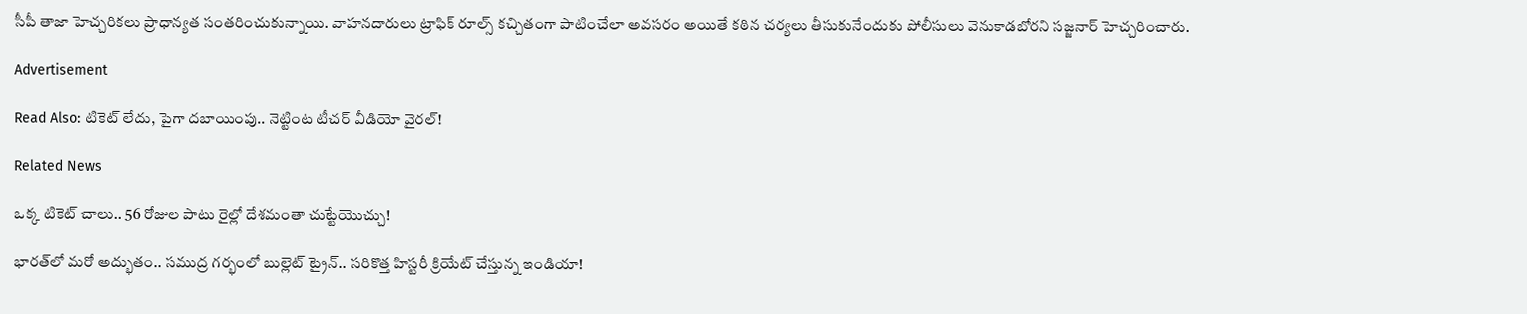సీపీ తాజా హెచ్చరికలు ప్రాధాన్యత సంతరించుకున్నాయి. వాహనదారులు ట్రాఫిక్ రూల్స్ కచ్చితంగా పాటించేలా అవసరం అయితే కఠిన చర్యలు తీసుకునేందుకు పోలీసులు వెనుకాడబోరని సజ్జనార్ హెచ్చరించారు.

Advertisement

Read Also: టికెట్ లేదు, పైగా దబాయింపు.. నెట్టింట టీచర్ వీడియో వైరల్!

Related News

ఒక్క టికెట్ చాలు.. 56 రోజుల పాటు రైల్లో దేశమంతా చుట్టేయొచ్చు!

భారత్‌లో మరో అద్భుతం.. సముద్ర గర్భంలో బుల్లెట్ ట్రైన్.. సరికొత్త హిస్టరీ క్రియేట్ చేస్తున్న ఇండియా!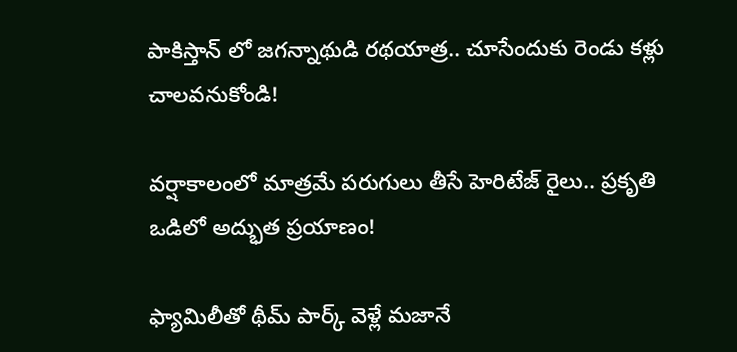పాకిస్తాన్ లో జగన్నాథుడి రథయాత్ర.. చూసేందుకు రెండు కళ్లు చాలవనుకోండి!

వర్షాకాలంలో మాత్రమే పరుగులు తీసే హెరిటేజ్ రైలు.. ప్రకృతి ఒడిలో అద్భుత ప్రయాణం!

ఫ్యామిలీతో థీమ్ పార్క్ వెళ్లే మజానే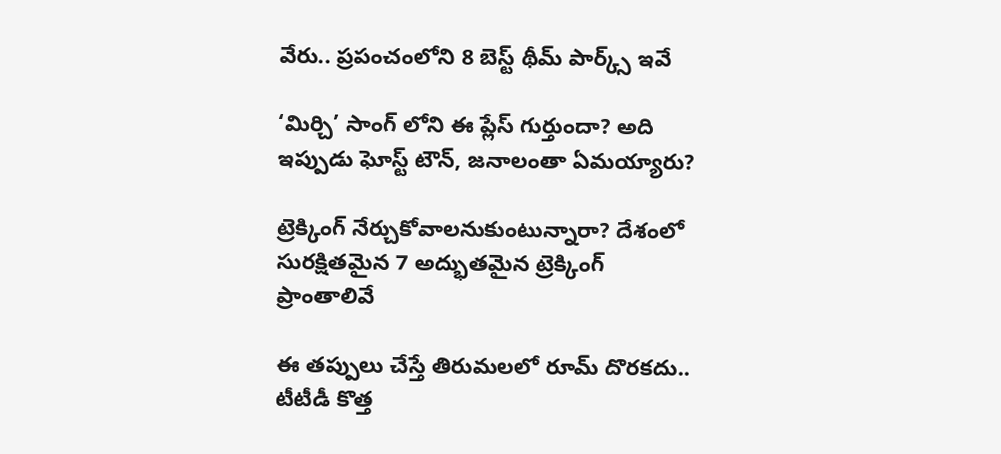వేరు.. ప్రపంచంలోని 8 బెస్ట్ థీమ్ పార్క్స్ ఇవే

‘మిర్చి’ సాంగ్ లోని ఈ ప్లేస్ గుర్తుందా? అది ఇప్పుడు ఘోస్ట్ టౌన్, జనాలంతా ఏమయ్యారు?

ట్రెక్కింగ్ నేర్చుకోవాలనుకుంటున్నారా? దేశంలో సురక్షితమైన 7 అద్భుతమైన ట్రెక్కింగ్ ప్రాంతాలివే

ఈ తప్పులు చేస్తే తిరుమలలో రూమ్ దొరకదు.. టీటీడీ కొత్త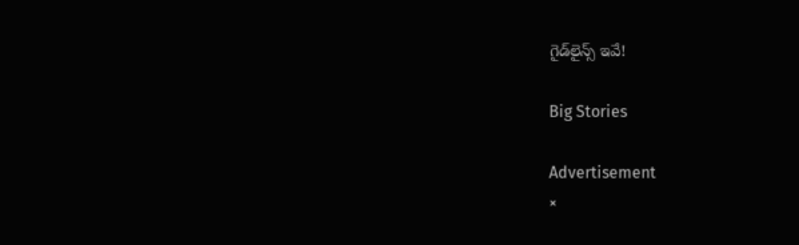గైడ్‌లైన్స్ ఇవే!

Big Stories

Advertisement
×